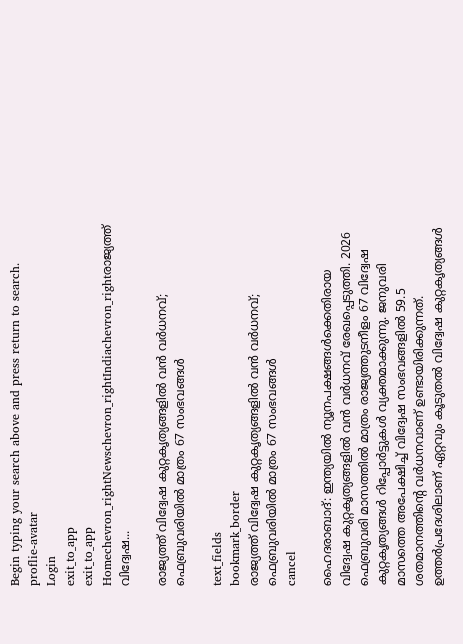Begin typing your search above and press return to search.
proflie-avatar
Login
exit_to_app
exit_to_app
Homechevron_rightNewschevron_rightIndiachevron_rightരാജ്യത്ത് വിദ്വേഷ...

രാജ്യത്ത് വിദ്വേഷ കുറ്റകൃത്യങ്ങളിൽ വൻ വർധനവ്; ഫെബ്രുവരിയിൽ മാത്രം 67 സംഭവങ്ങൾ

text_fields
bookmark_border
രാജ്യത്ത് വിദ്വേഷ കുറ്റകൃത്യങ്ങളിൽ വൻ വർധനവ്; ഫെബ്രുവരിയിൽ മാത്രം 67 സംഭവങ്ങൾ
cancel

ഹൈദരാബാദ്: ഇന്ത്യയിൽ ന്യൂനപക്ഷങ്ങൾക്കെതിരായ വിദ്വേഷ കുറ്റകൃത്യങ്ങളിൽ വൻ വർധനവ് രേഖപ്പെടുത്തി. 2026 ഫെബ്രുവരി മാസത്തിൽ മാത്രം രാജ്യത്തുടനീളം 67 വിദ്വേഷ കുറ്റകൃത്യങ്ങൾ റിപ്പോർട്ടുകൾ വ്യക്തമാക്കുന്നു. ജനുവരി മാസത്തെ അപേക്ഷിച്ച് വിദ്വേഷ സംഭവങ്ങളിൽ 59.5 ശതമാനത്തിന്റെ വർധനവാണ് ഉണ്ടായിരിക്കുന്നത്. ഉത്തർപ്രദേശിലാണ് ഏറ്റവും കൂടുതൽ വിദ്വേഷ കുറ്റകൃത്യങ്ങൾ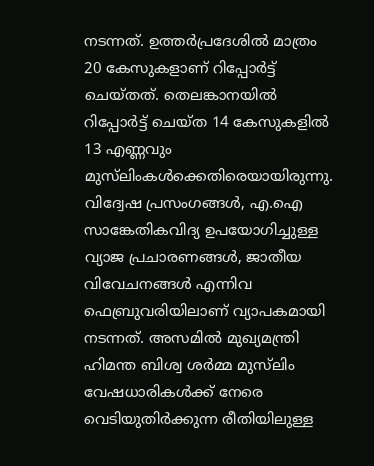നടന്നത്. ഉത്തർപ്രദേശിൽ മാത്രം 20 കേസുകളാണ് റിപ്പോർട്ട് ചെയ്തത്. തെലങ്കാനയിൽ റിപ്പോർട്ട് ചെയ്ത 14 കേസുകളിൽ 13 എണ്ണവും മുസ്‌ലിംകൾക്കെതിരെയായിരുന്നു. വിദ്വേഷ പ്രസംഗങ്ങൾ, എ.ഐ സാങ്കേതികവിദ്യ ഉപയോഗിച്ചുള്ള വ്യാജ പ്രചാരണങ്ങൾ, ജാതീയ വിവേചനങ്ങൾ എന്നിവ ഫെബ്രുവരിയിലാണ് വ്യാപകമായി നടന്നത്. അസമിൽ മുഖ്യമന്ത്രി ഹിമന്ത ബിശ്വ ശർമ്മ മുസ്‌ലിം വേഷധാരികൾക്ക് നേരെ വെടിയുതിർക്കുന്ന രീതിയിലുള്ള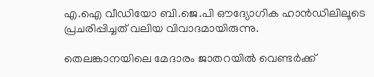എ.ഐ വീഡിയോ ബി.ജെ.പി ഔദ്യോഗിക ഹാൻഡിലിലൂടെ പ്രചരിപ്പിച്ചത് വലിയ വിവാദമായിരുന്നു.

തെലങ്കാനയിലെ മേദാരം ജാതറയിൽ വെണ്ടർക്ക്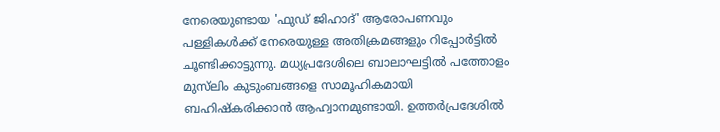നേരെയുണ്ടായ 'ഫുഡ് ജിഹാദ്' ആരോപണവും പള്ളികൾക്ക് നേരെയുള്ള അതിക്രമങ്ങളും റിപ്പോർട്ടിൽ ചൂണ്ടിക്കാട്ടുന്നു. മധ്യപ്രദേശിലെ ബാലാഘട്ടിൽ പത്തോളം മുസ്‌ലിം കുടുംബങ്ങളെ സാമൂഹികമായി ബഹിഷ്കരിക്കാൻ ആഹ്വാനമുണ്ടായി. ഉത്തർപ്രദേശിൽ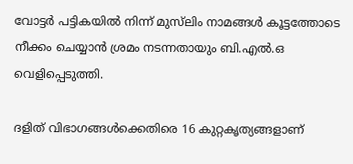വോട്ടർ പട്ടികയിൽ നിന്ന് മുസ്‌ലിം നാമങ്ങൾ കൂട്ടത്തോടെ നീക്കം ചെയ്യാൻ ശ്രമം നടന്നതായും ബി.എൽ.ഒ വെളിപ്പെടുത്തി.

ദളിത് വിഭാഗങ്ങൾക്കെതിരെ 16 കുറ്റകൃത്യങ്ങളാണ്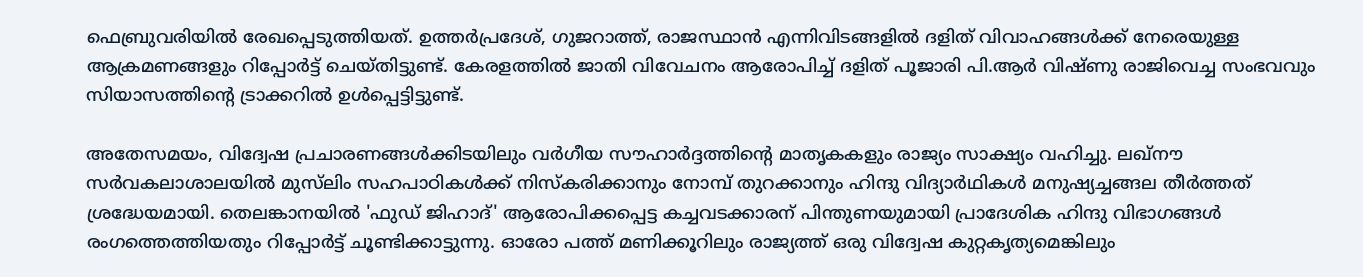ഫെബ്രുവരിയിൽ രേഖപ്പെടുത്തിയത്. ഉത്തർപ്രദേശ്, ഗുജറാത്ത്, രാജസ്ഥാൻ എന്നിവിടങ്ങളിൽ ദളിത് വിവാഹങ്ങൾക്ക് നേരെയുള്ള ആക്രമണങ്ങളും റിപ്പോർട്ട് ചെയ്തിട്ടുണ്ട്. കേരളത്തിൽ ജാതി വിവേചനം ആരോപിച്ച് ദളിത് പൂജാരി പി.ആർ വിഷ്ണു രാജിവെച്ച സംഭവവും സിയാസത്തിന്റെ ട്രാക്കറിൽ ഉൾപ്പെട്ടിട്ടുണ്ട്.

അതേസമയം, വിദ്വേഷ പ്രചാരണങ്ങൾക്കിടയിലും വർഗീയ സൗഹാർദ്ദത്തിന്റെ മാതൃകകളും രാജ്യം സാക്ഷ്യം വഹിച്ചു. ലഖ്‌നൗ സർവകലാശാലയിൽ മുസ്‍ലിം സഹപാഠികൾക്ക് നിസ്കരിക്കാനും നോമ്പ് തുറക്കാനും ഹിന്ദു വിദ്യാർഥികൾ മനുഷ്യച്ചങ്ങല തീർത്തത് ശ്രദ്ധേയമായി. തെലങ്കാനയിൽ 'ഫുഡ് ജിഹാദ്' ആരോപിക്കപ്പെട്ട കച്ചവടക്കാരന് പിന്തുണയുമായി പ്രാദേശിക ഹിന്ദു വിഭാഗങ്ങൾ രംഗത്തെത്തിയതും റിപ്പോർട്ട് ചൂണ്ടിക്കാട്ടുന്നു. ഓരോ പത്ത് മണിക്കൂറിലും രാജ്യത്ത് ഒരു വിദ്വേഷ കുറ്റകൃത്യമെങ്കിലും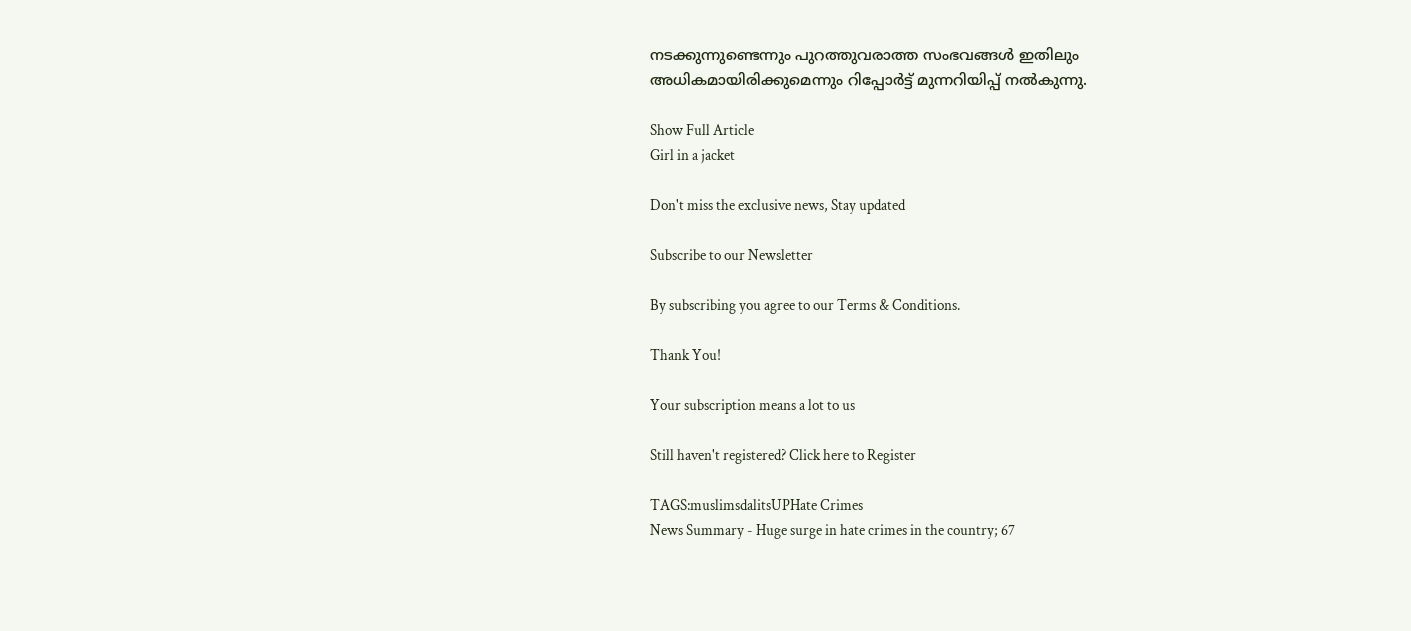നടക്കുന്നുണ്ടെന്നും പുറത്തുവരാത്ത സംഭവങ്ങൾ ഇതിലും അധികമായിരിക്കുമെന്നും റിപ്പോർട്ട് മുന്നറിയിപ്പ് നൽകുന്നു.

Show Full Article
Girl in a jacket

Don't miss the exclusive news, Stay updated

Subscribe to our Newsletter

By subscribing you agree to our Terms & Conditions.

Thank You!

Your subscription means a lot to us

Still haven't registered? Click here to Register

TAGS:muslimsdalitsUPHate Crimes
News Summary - Huge surge in hate crimes in the country; 67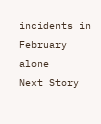incidents in February alone
Next Story